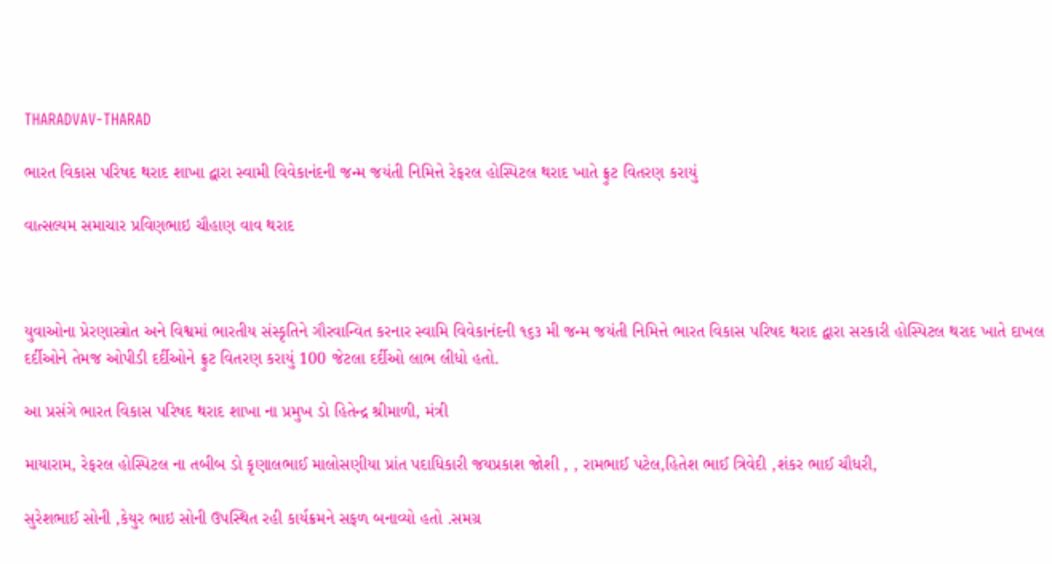THARADVAV-THARAD

ભારત વિકાસ પરિષદ થરાદ શાખા દ્વારા સ્વામી વિવેકાનંદની જન્મ જયંતી નિમિત્તે રેફરલ હોસ્પિટલ થરાદ ખાતે ફ્રુટ વિતરણ કરાયું

વાત્સલ્યમ સમાચાર પ્રવિણભાઇ ચૌહાણ વાવ થરાદ



યુવાઓના પ્રેરણાસ્ત્રોત અને વિશ્વમાં ભારતીય સંસ્કૃતિને ગૌરવાન્વિત કરનાર સ્વામિ વિવેકાનંદની ૧૬૩ મી જન્મ જયંતી નિમિત્તે ભારત વિકાસ પરિષદ થરાદ દ્વારા સરકારી હોસ્પિટલ થરાદ ખાતે દાખલ દર્દીઓને તેમજ ઓપીડી દર્દીઓને ફ્રુટ વિતરણ કરાયું 100 જેટલા દર્દીઓ લાભ લીધો હતો.

આ પ્રસંગે ભારત વિકાસ પરિષદ થરાદ શાખા ના પ્રમુખ ડો હિતેન્દ્ર શ્રીમાળી, મંત્રી

માયારામ, રેફરલ હોસ્પિટલ ના તબીબ ડો કૃણાલભાઈ માલોસણીયા પ્રાંત પદાધિકારી જયપ્રકાશ જોશી , , રામભાઈ પટેલ,હિતેશ ભાઈ ત્રિવેદી ,શંકર ભાઈ ચૌધરી,

સુરેશભાઈ સોની ,કેયુર ભાઇ સોની ઉપસ્થિત રહી કાર્યક્રમને સફળ બનાવ્યો હતો .સમગ્ર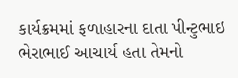કાર્યક્રમમાં ફળાહારના દાતા પીન્ટુભાઇ ભેરાભાઈ આચાર્ય હતા તેમનો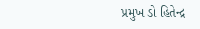પ્રમુખ ડો હિતેન્દ્ર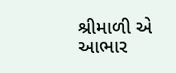શ્રીમાળી એ આભાર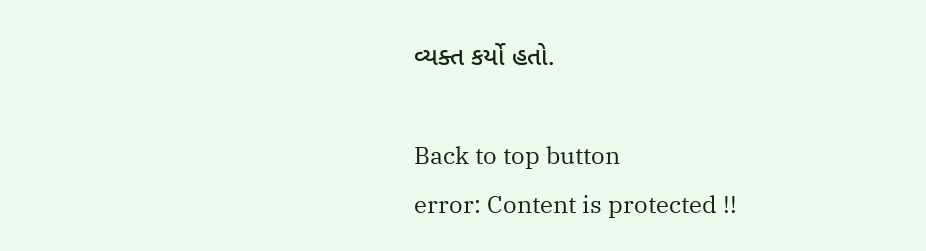વ્યક્ત કર્યો હતો.

Back to top button
error: Content is protected !!